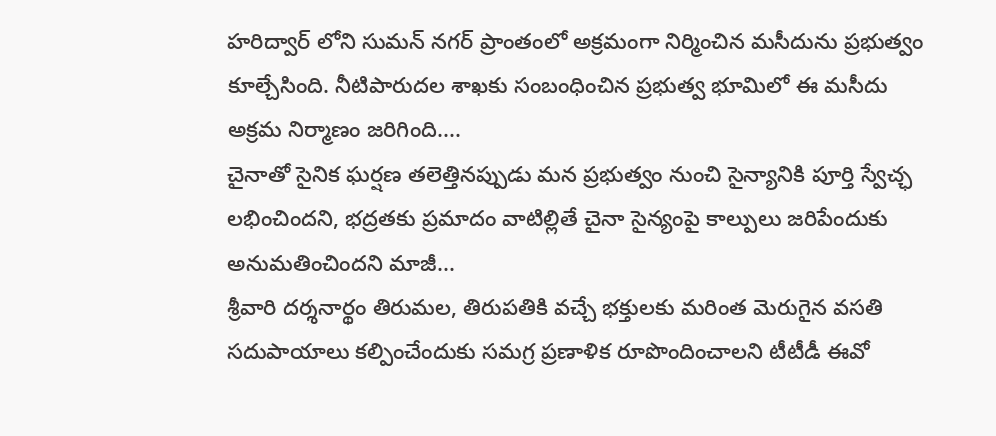హరిద్వార్ లోని సుమన్ నగర్ ప్రాంతంలో అక్రమంగా నిర్మించిన మసీదును ప్రభుత్వం కూల్చేసింది. నీటిపారుదల శాఖకు సంబంధించిన ప్రభుత్వ భూమిలో ఈ మసీదు అక్రమ నిర్మాణం జరిగింది....
చైనాతో సైనిక ఘర్షణ తలెత్తినప్పుడు మన ప్రభుత్వం నుంచి సైన్యానికి పూర్తి స్వేచ్ఛ లభించిందని, భద్రతకు ప్రమాదం వాటిల్లితే చైనా సైన్యంపై కాల్పులు జరిపేందుకు అనుమతించిందని మాజీ...
శ్రీవారి దర్శనార్థం తిరుమల, తిరుపతికి వచ్చే భక్తులకు మరింత మెరుగైన వసతి సదుపాయాలు కల్పించేందుకు సమగ్ర ప్రణాళిక రూపొందించాలని టీటీడీ ఈవో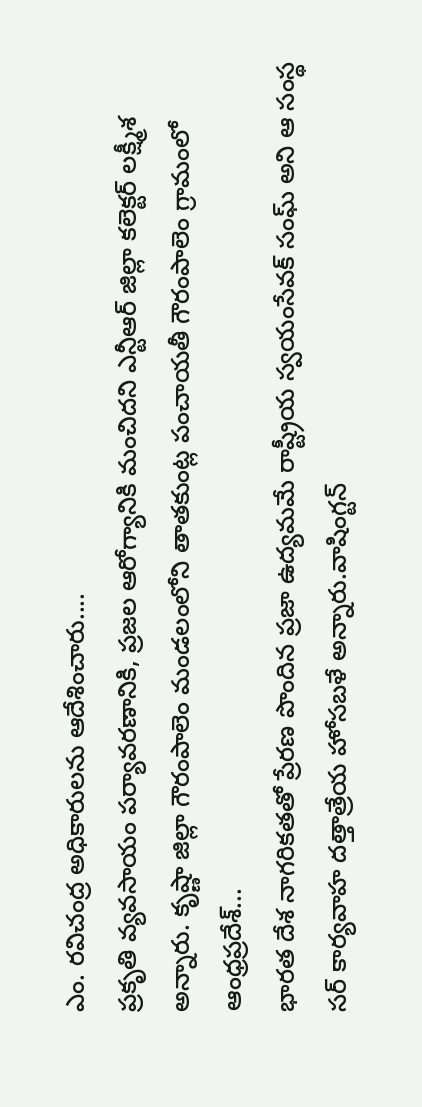ఎం. రవిచంద్ర అధికారులను ఆదేశించారు....
ప్రకృతి వ్యవసాయం పర్యావరణానికి, ప్రజల ఆరోగ్యానికి మంచిదని ఎన్టీఆర్ జిల్లా కలెక్టర్ లక్ష్మీశ అన్నారు. కృష్ణా జిల్లా గౌరంపాలెం మండలంలోని తాతకుంట్ల పంచాయతీ గౌరంపాలెం గ్రామంలో ఆంధ్రప్రదేశ్...
భారత దేశ నాగరికతతో ప్రేరణ పొందిన ప్రజా ఉద్యమమే రాష్ట్రీయ స్వయంసేవక్ సంఘ్ అని ఆ సంస్థ సర్ కార్యవాహ దత్తాత్రేయ హోసబళే అన్నారు.వాషింగ్టన్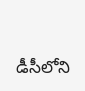డీసీలోని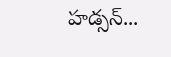హడ్సన్...